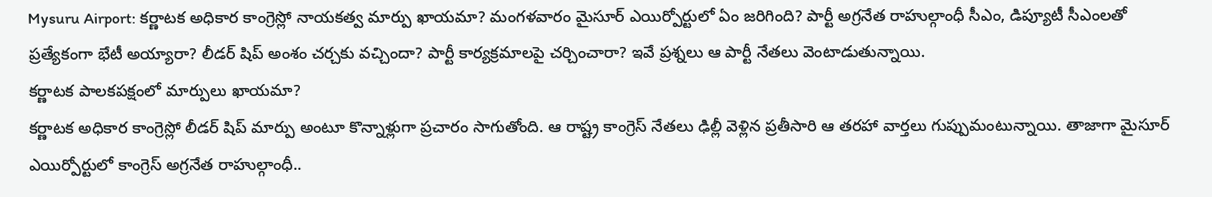Mysuru Airport: కర్ణాటక అధికార కాంగ్రెస్లో నాయకత్వ మార్పు ఖాయమా? మంగళవారం మైసూర్ ఎయిర్పోర్టులో ఏం జరిగింది? పార్టీ అగ్రనేత రాహుల్గాంధీ సీఎం, డిప్యూటీ సీఎంలతో ప్రత్యేకంగా భేటీ అయ్యారా? లీడర్ షిప్ అంశం చర్చకు వచ్చిందా? పార్టీ కార్యక్రమాలపై చర్చించారా? ఇవే ప్రశ్నలు ఆ పార్టీ నేతలు వెంటాడుతున్నాయి.
కర్ణాటక పాలకపక్షంలో మార్పులు ఖాయమా?
కర్ణాటక అధికార కాంగ్రెస్లో లీడర్ షిప్ మార్పు అంటూ కొన్నాళ్లుగా ప్రచారం సాగుతోంది. ఆ రాష్ట్ర కాంగ్రెస్ నేతలు ఢిల్లీ వెళ్లిన ప్రతీసారి ఆ తరహా వార్తలు గుప్పుమంటున్నాయి. తాజాగా మైసూర్ ఎయిర్పోర్టులో కాంగ్రెస్ అగ్రనేత రాహుల్గాంధీ..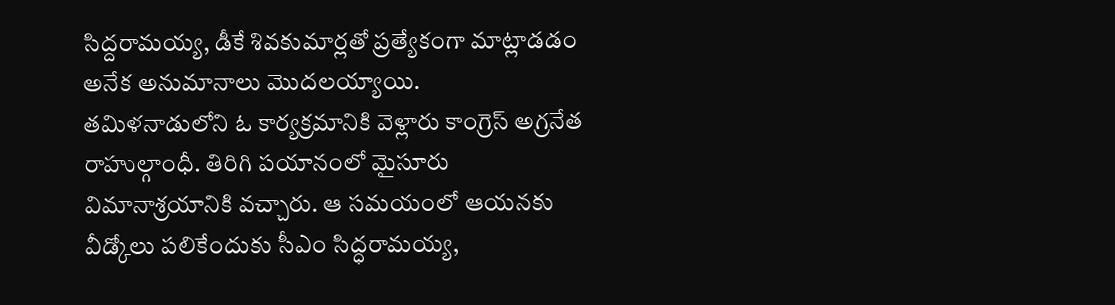సిద్దరామయ్య, డీకే శివకుమార్లతో ప్రత్యేకంగా మాట్లాడడం అనేక అనుమానాలు మొదలయ్యాయి.
తమిళనాడులోని ఓ కార్యక్రమానికి వెళ్లారు కాంగ్రెస్ అగ్రనేత రాహుల్గాంధీ. తిరిగి పయానంలో మైసూరు విమానాశ్రయానికి వచ్చారు. ఆ సమయంలో ఆయనకు వీడ్కోలు పలికేందుకు సీఎం సిద్ధరామయ్య,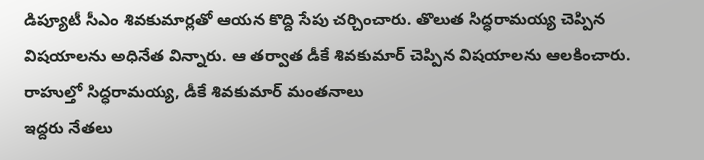డిప్యూటీ సీఎం శివకుమార్లతో ఆయన కొద్ది సేపు చర్చించారు. తొలుత సిద్ధరామయ్య చెప్పిన విషయాలను అధినేత విన్నారు. ఆ తర్వాత డీకే శివకుమార్ చెప్పిన విషయాలను ఆలకించారు.
రాహుల్తో సిద్ధరామయ్య, డీకే శివకుమార్ మంతనాలు
ఇద్దరు నేతలు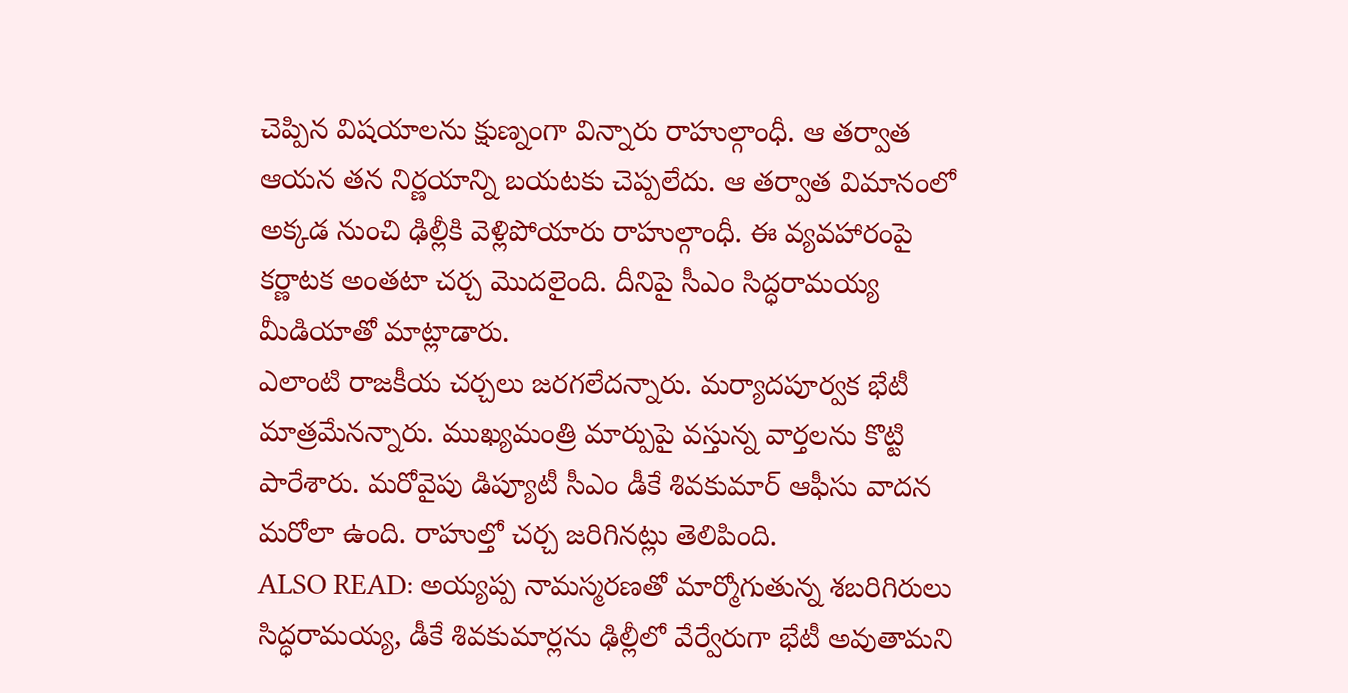చెప్పిన విషయాలను క్షుణ్నంగా విన్నారు రాహుల్గాంధీ. ఆ తర్వాత ఆయన తన నిర్ణయాన్ని బయటకు చెప్పలేదు. ఆ తర్వాత విమానంలో అక్కడ నుంచి ఢిల్లీకి వెళ్లిపోయారు రాహుల్గాంధీ. ఈ వ్యవహారంపై కర్ణాటక అంతటా చర్చ మొదలైంది. దీనిపై సీఎం సిద్ధరామయ్య మీడియాతో మాట్లాడారు.
ఎలాంటి రాజకీయ చర్చలు జరగలేదన్నారు. మర్యాదపూర్వక భేటీ మాత్రమేనన్నారు. ముఖ్యమంత్రి మార్పుపై వస్తున్న వార్తలను కొట్టి పారేశారు. మరోవైపు డిప్యూటీ సీఎం డీకే శివకుమార్ ఆఫీసు వాదన మరోలా ఉంది. రాహుల్తో చర్చ జరిగినట్లు తెలిపింది.
ALSO READ: అయ్యప్ప నామస్మరణతో మార్మోగుతున్న శబరిగిరులు
సిద్ధరామయ్య, డీకే శివకుమార్లను ఢిల్లీలో వేర్వేరుగా భేటీ అవుతామని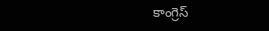కాంగ్రెస్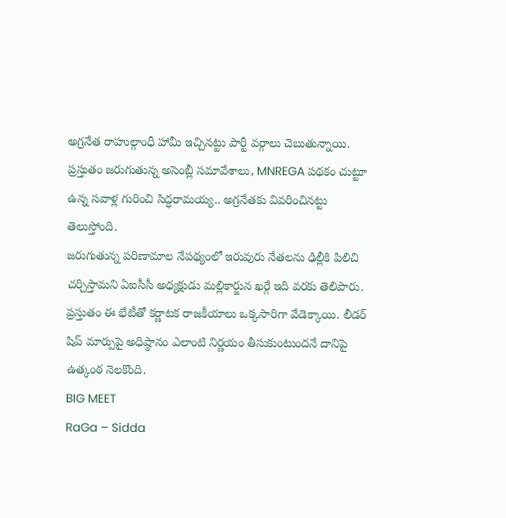అగ్రనేత రాహుల్గాంధీ హామీ ఇచ్చినట్టు పార్టీ వర్గాలు చెబుతున్నాయి. ప్రస్తుతం జరుగుతున్న అసెంబ్లీ సమావేశాలు, MNREGA పథకం చుట్టూ ఉన్న సవాళ్ల గురించి సిద్ధరామయ్య.. అగ్రనేతకు వివరించినట్టు తెలుస్తోంది.
జరుగుతున్న పరిణామాల నేపథ్యంలో ఇరువురు నేతలను ఢిల్లీకి పిలిచి చర్చిస్తామని ఏఐసీసీ అధ్యక్షుడు మల్లికార్జున ఖర్గే ఇది వరకు తెలిపారు. ప్రస్తుతం ఈ భేటీతో కర్ణాటక రాజకీయాలు ఒక్కసారిగా వేడెక్కాయి. లీడర్ షిప్ మార్పుపై అధిష్ఠానం ఎలాంటి నిర్ణయం తీసుకుంటుందనే దానిపై ఉత్కంఠ నెలకొంది.
BIG MEET
RaGa – Sidda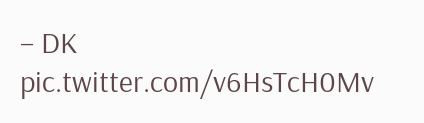– DK pic.twitter.com/v6HsTcH0Mv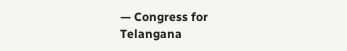— Congress for Telangana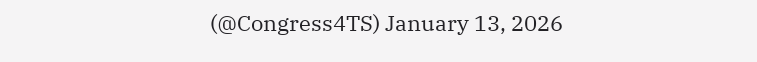(@Congress4TS) January 13, 2026